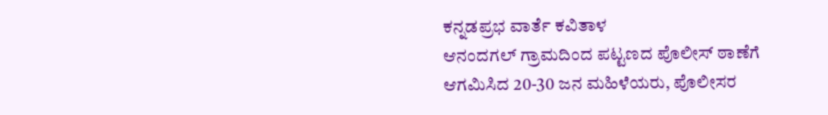ಕನ್ನಡಪ್ರಭ ವಾರ್ತೆ ಕವಿತಾಳ
ಆನಂದಗಲ್ ಗ್ರಾಮದಿಂದ ಪಟ್ಟಣದ ಪೊಲೀಸ್ ಠಾಣೆಗೆ ಆಗಮಿಸಿದ 20-30 ಜನ ಮಹಿಳೆಯರು, ಪೊಲೀಸರ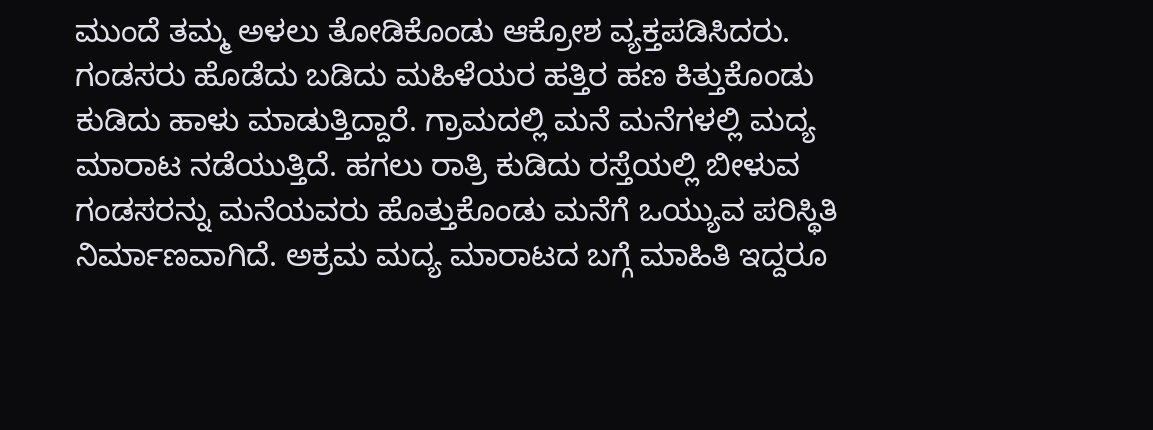ಮುಂದೆ ತಮ್ಮ ಅಳಲು ತೋಡಿಕೊಂಡು ಆಕ್ರೋಶ ವ್ಯಕ್ತಪಡಿಸಿದರು. ಗಂಡಸರು ಹೊಡೆದು ಬಡಿದು ಮಹಿಳೆಯರ ಹತ್ತಿರ ಹಣ ಕಿತ್ತುಕೊಂಡು ಕುಡಿದು ಹಾಳು ಮಾಡುತ್ತಿದ್ದಾರೆ. ಗ್ರಾಮದಲ್ಲಿ ಮನೆ ಮನೆಗಳಲ್ಲಿ ಮದ್ಯ ಮಾರಾಟ ನಡೆಯುತ್ತಿದೆ. ಹಗಲು ರಾತ್ರಿ ಕುಡಿದು ರಸ್ತೆಯಲ್ಲಿ ಬೀಳುವ ಗಂಡಸರನ್ನು ಮನೆಯವರು ಹೊತ್ತುಕೊಂಡು ಮನೆಗೆ ಒಯ್ಯುವ ಪರಿಸ್ಥಿತಿ ನಿರ್ಮಾಣವಾಗಿದೆ. ಅಕ್ರಮ ಮದ್ಯ ಮಾರಾಟದ ಬಗ್ಗೆ ಮಾಹಿತಿ ಇದ್ದರೂ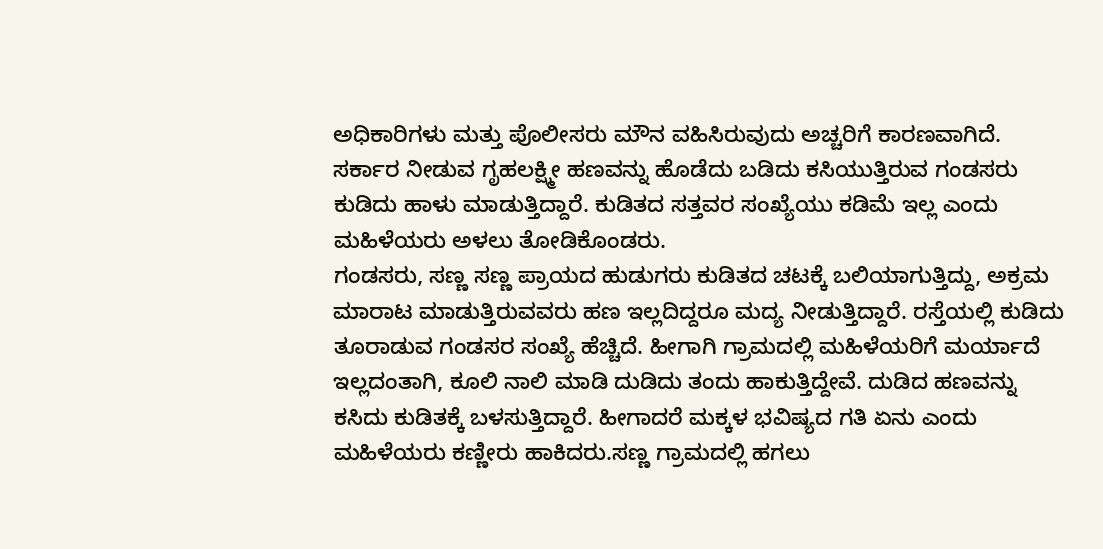ಅಧಿಕಾರಿಗಳು ಮತ್ತು ಪೊಲೀಸರು ಮೌನ ವಹಿಸಿರುವುದು ಅಚ್ಚರಿಗೆ ಕಾರಣವಾಗಿದೆ. ಸರ್ಕಾರ ನೀಡುವ ಗೃಹಲಕ್ಷ್ಮೀ ಹಣವನ್ನು ಹೊಡೆದು ಬಡಿದು ಕಸಿಯುತ್ತಿರುವ ಗಂಡಸರು ಕುಡಿದು ಹಾಳು ಮಾಡುತ್ತಿದ್ದಾರೆ. ಕುಡಿತದ ಸತ್ತವರ ಸಂಖ್ಯೆಯು ಕಡಿಮೆ ಇಲ್ಲ ಎಂದು ಮಹಿಳೆಯರು ಅಳಲು ತೋಡಿಕೊಂಡರು.
ಗಂಡಸರು, ಸಣ್ಣ ಸಣ್ಣ ಪ್ರಾಯದ ಹುಡುಗರು ಕುಡಿತದ ಚಟಕ್ಕೆ ಬಲಿಯಾಗುತ್ತಿದ್ದು, ಅಕ್ರಮ ಮಾರಾಟ ಮಾಡುತ್ತಿರುವವರು ಹಣ ಇಲ್ಲದಿದ್ದರೂ ಮದ್ಯ ನೀಡುತ್ತಿದ್ದಾರೆ. ರಸ್ತೆಯಲ್ಲಿ ಕುಡಿದು ತೂರಾಡುವ ಗಂಡಸರ ಸಂಖ್ಯೆ ಹೆಚ್ಚಿದೆ. ಹೀಗಾಗಿ ಗ್ರಾಮದಲ್ಲಿ ಮಹಿಳೆಯರಿಗೆ ಮರ್ಯಾದೆ ಇಲ್ಲದಂತಾಗಿ, ಕೂಲಿ ನಾಲಿ ಮಾಡಿ ದುಡಿದು ತಂದು ಹಾಕುತ್ತಿದ್ದೇವೆ. ದುಡಿದ ಹಣವನ್ನು ಕಸಿದು ಕುಡಿತಕ್ಕೆ ಬಳಸುತ್ತಿದ್ದಾರೆ. ಹೀಗಾದರೆ ಮಕ್ಕಳ ಭವಿಷ್ಯದ ಗತಿ ಏನು ಎಂದು ಮಹಿಳೆಯರು ಕಣ್ಣೀರು ಹಾಕಿದರು.ಸಣ್ಣ ಗ್ರಾಮದಲ್ಲಿ ಹಗಲು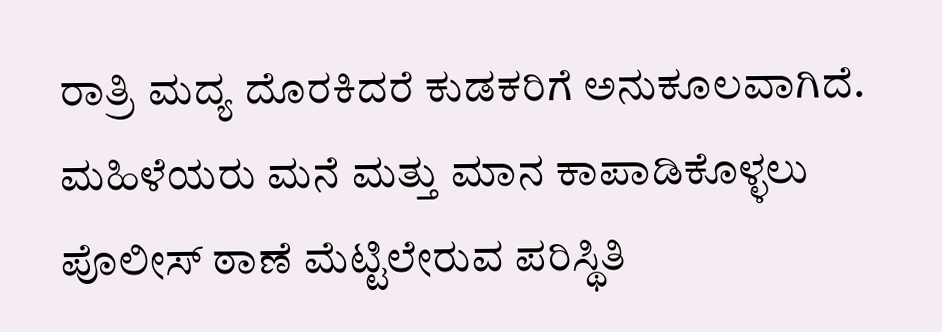ರಾತ್ರಿ ಮದ್ಯ ದೊರಕಿದರೆ ಕುಡಕರಿಗೆ ಅನುಕೂಲವಾಗಿದೆ. ಮಹಿಳೆಯರು ಮನೆ ಮತ್ತು ಮಾನ ಕಾಪಾಡಿಕೊಳ್ಳಲು ಪೊಲೀಸ್ ಠಾಣೆ ಮೆಟ್ಟಿಲೇರುವ ಪರಿಸ್ಥಿತಿ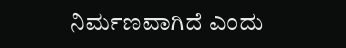ನಿರ್ಮಣವಾಗಿದೆ ಎಂದು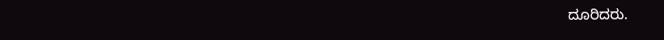ದೂರಿದರು.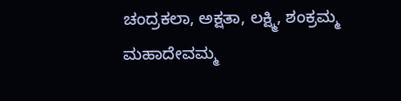ಚಂದ್ರಕಲಾ, ಅಕ್ಷತಾ, ಲಕ್ಷ್ಮಿ, ಶಂಕ್ರಮ್ಮ ಮಹಾದೇವಮ್ಮ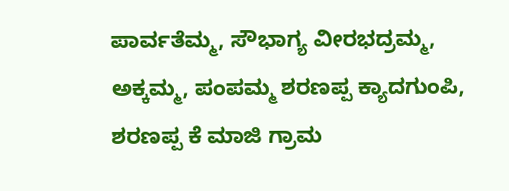ಪಾರ್ವತೆಮ್ಮ, ಸೌಭಾಗ್ಯ ವೀರಭದ್ರಮ್ಮ, ಅಕ್ಕಮ್ಮ, ಪಂಪಮ್ಮ ಶರಣಪ್ಪ ಕ್ಯಾದಗುಂಪಿ, ಶರಣಪ್ಪ ಕೆ ಮಾಜಿ ಗ್ರಾಮ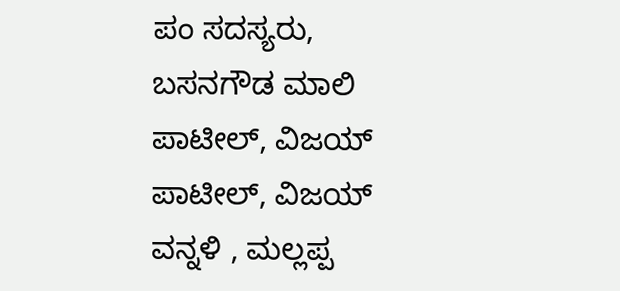ಪಂ ಸದಸ್ಯರು, ಬಸನಗೌಡ ಮಾಲಿ ಪಾಟೀಲ್, ವಿಜಯ್ ಪಾಟೀಲ್, ವಿಜಯ್ ವನ್ನಳಿ , ಮಲ್ಲಪ್ಪ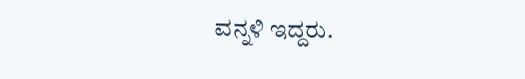ವನ್ನಳಿ ಇದ್ದರು.